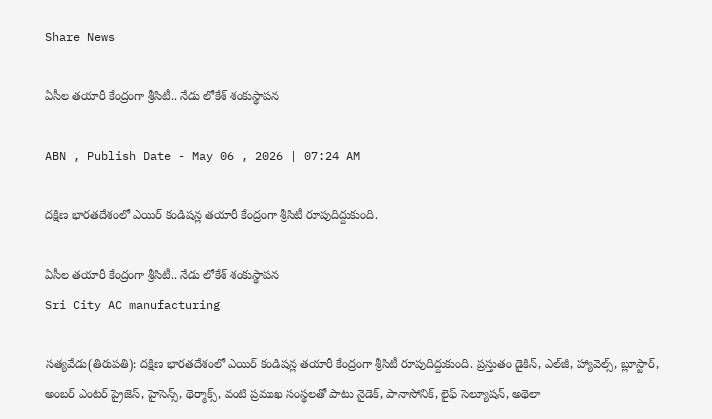Share News

ఏసీల తయారీ కేంద్రంగా శ్రీసిటీ.. నేడు లోకేశ్‌ శంకుస్థాపన

ABN , Publish Date - May 06 , 2026 | 07:24 AM

దక్షిణ భారతదేశంలో ఎయిర్‌ కండిషన్ల తయారీ కేంద్రంగా శ్రీసిటీ రూపుదిద్దుకుంది.

ఏసీల తయారీ కేంద్రంగా శ్రీసిటీ.. నేడు లోకేశ్‌ శంకుస్థాపన
Sri City AC manufacturing

సత్యవేడు(తిరుపతి): దక్షిణ భారతదేశంలో ఎయిర్‌ కండిషన్ల తయారీ కేంద్రంగా శ్రీసిటీ రూపుదిద్దుకుంది. ప్రస్తుతం డైకిన్‌, ఎల్‌జీ, హ్యావెల్స్‌, బ్లూస్టార్‌, అంబర్‌ ఎంటర్‌ ప్రైజెస్‌, హైసెన్స్‌, థెర్మాక్స్‌, వంటి ప్రముఖ సంస్థలతో పాటు నైడెక్‌, పానాసోనిక్‌, లైఫ్‌ సెల్యూషన్‌, అథెలా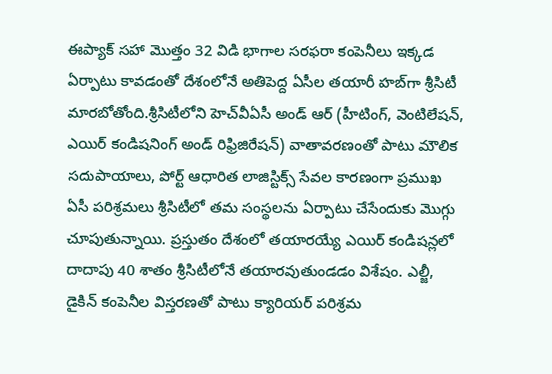ఈప్యాక్‌ సహా మొత్తం 32 విడి భాగాల సరఫరా కంపెనీలు ఇక్కడ ఏర్పాటు కావడంతో దేశంలోనే అతిపెద్ద ఏసీల తయారీ హబ్‌గా శ్రీసిటీ మారబోతోంది.శ్రీసిటీలోని హెచ్‌వీఏసీ అండ్‌ ఆర్‌ (హీటింగ్‌, వెంటిలేషన్‌, ఎయిర్‌ కండిషనింగ్‌ అండ్‌ రిఫ్రిజిరేషన్‌) వాతావరణంతో పాటు మౌలిక సదుపాయాలు, పోర్ట్‌ ఆధారిత లాజిస్టిక్స్‌ సేవల కారణంగా ప్రముఖ ఏసీ పరిశ్రమలు శ్రీసిటీలో తమ సంస్థలను ఏర్పాటు చేసేందుకు మొగ్గు చూపుతున్నాయి. ప్రస్తుతం దేశంలో తయారయ్యే ఎయిర్‌ కండిషన్లలో దాదాపు 40 శాతం శ్రీసిటీలోనే తయారవుతుండడం విశేషం. ఎల్జీ, డైకిన్‌ కంపెనీల విస్తరణతో పాటు క్యారియర్‌ పరిశ్రమ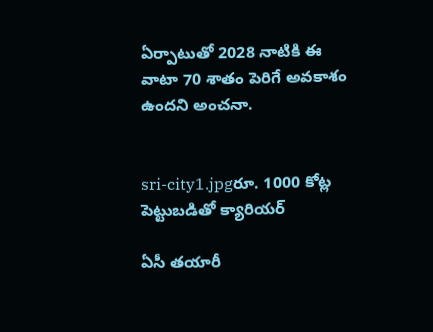ఏర్పాటుతో 2028 నాటికి ఈ వాటా 70 శాతం పెరిగే అవకాశం ఉందని అంచనా.


sri-city1.jpgరూ. 1000 కోట్ల పెట్టుబడితో క్యారియర్‌

ఏసీ తయారీ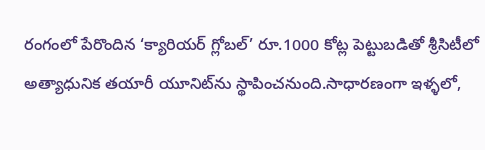రంగంలో పేరొందిన ‘క్యారియర్‌ గ్లోబల్‌’ రూ.1000 కోట్ల పెట్టుబడితో శ్రీసిటీలో అత్యాధునిక తయారీ యూనిట్‌ను స్థాపించనుంది.సాధారణంగా ఇళ్ళలో,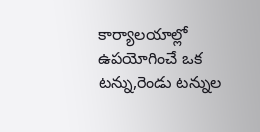కార్యాలయాల్లో ఉపయోగించే ఒక టన్ను,రెండు టన్నుల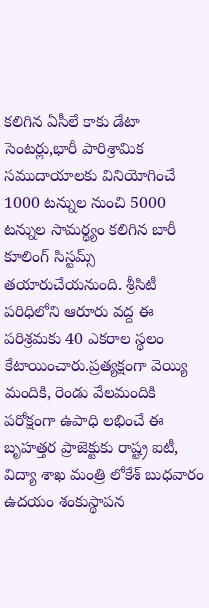కలిగిన ఏసీలే కాకు డేటా సెంటర్లు,భారీ పారిశ్రామిక సముదాయాలకు వినియోగించే 1000 టన్నుల నుంచి 5000 టన్నుల సామర్థ్యం కలిగిన బారీ కూలింగ్‌ సిస్టమ్స్‌ తయారుచేయనుంది. శ్రీసిటీ పరిధిలోని ఆరూరు వద్ద ఈ పరిశ్రమకు 40 ఎకరాల స్థలం కేటాయించారు.ప్రత్యక్షంగా వెయ్యి మందికి, రెండు వేలమందికి పరోక్షంగా ఉపాధి లభించే ఈ బృహత్తర ప్రాజెక్టుకు రాష్ట్ర ఐటీ, విద్యా శాఖ మంత్రి లోకేశ్‌ బుధవారం ఉదయం శంకుస్థాపన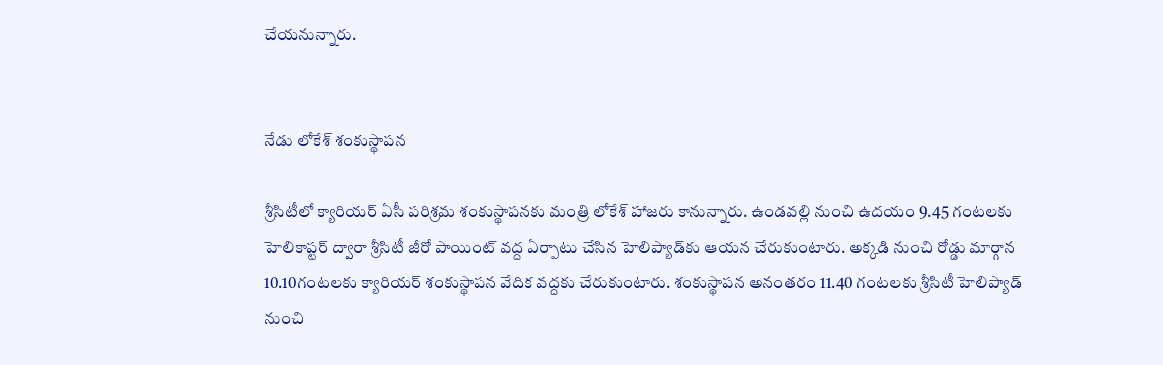చేయనున్నారు.


నేడు లోకేశ్‌ శంకుస్థాపన

శ్రీసిటీలో క్యారియర్‌ ఏసీ పరిశ్రమ శంకుస్థాపనకు మంత్రి లోకేశ్‌ హాజరు కానున్నారు. ఉండవల్లి నుంచి ఉదయం 9.45 గంటలకు హెలికాప్టర్‌ ద్వారా శ్రీసిటీ జీరో పాయింట్‌ వద్ద ఏర్పాటు చేసిన హెలిప్యాడ్‌కు ఆయన చేరుకుంటారు. అక్కడి నుంచి రోడ్డు మార్గాన 10.10గంటలకు క్యారియర్‌ శంకుస్థాపన వేదిక వద్దకు చేరుకుంటారు. శంకుస్థాపన అనంతరం 11.40 గంటలకు శ్రీసిటీ హెలిప్యాడ్‌ నుంచి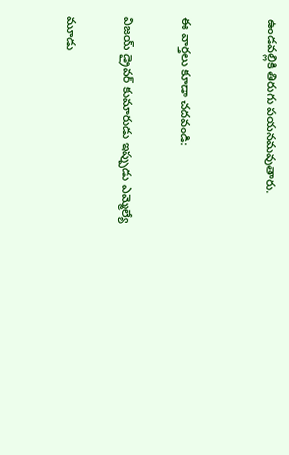ఉండవల్లికి తిరుగు పయనమవుతారు.


ఈ వార్తలు కూడా చదవండి:

విజయ్‌ డ్రైవర్‌ కుమారుడు ఇప్పుడు ఎమ్మెల్యే

మూడు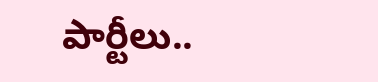పార్టీలు..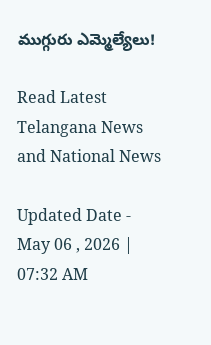ముగ్గురు ఎమ్మెల్యేలు!

Read Latest Telangana News and National News

Updated Date - May 06 , 2026 | 07:32 AM